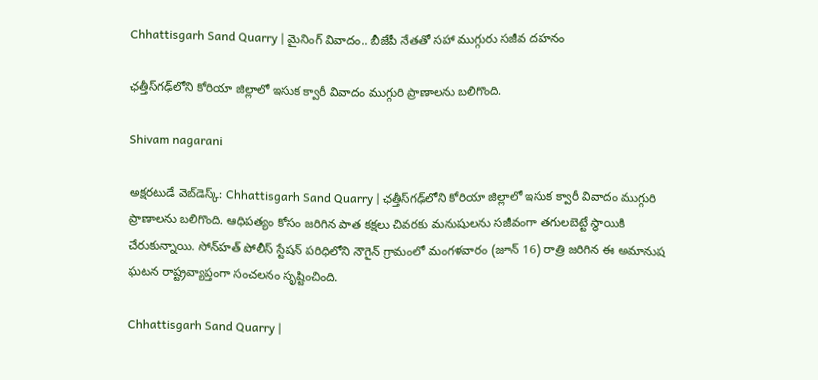Chhattisgarh Sand Quarry | మైనింగ్ వివాదం.. బీజేపీ నేతతో సహా ముగ్గురు సజీవ దహనం

ఛత్తీస్‌గఢ్‌లోని కోరియా జిల్లాలో ఇసుక క్వారీ వివాదం ముగ్గురి ప్రాణాలను బలిగొంది.

Shivam nagarani

అక్షరటుడే వెబ్‌డెస్క్: Chhattisgarh Sand Quarry | ఛత్తీస్‌గఢ్‌లోని కోరియా జిల్లాలో ఇసుక క్వారీ వివాదం ముగ్గురి ప్రాణాలను బలిగొంది. ఆధిపత్యం కోసం జరిగిన పాత కక్షలు చివరకు మనుషులను సజీవంగా తగులబెట్టే స్థాయికి చేరుకున్నాయి. సోన్‌హత్ పోలీస్ స్టేషన్ పరిధిలోని నౌగైన్ గ్రామంలో మంగళవారం (జూన్ 16) రాత్రి జరిగిన ఈ అమానుష ఘటన రాష్ట్రవ్యాప్తంగా సంచలనం సృష్టించింది.

Chhattisgarh Sand Quarry |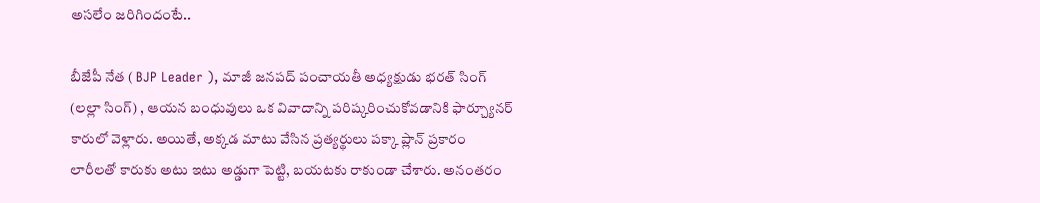అసలేం జరిగిందంటే..

బీజేపీ నేత ( BJP Leader ), మాజీ జనపద్ పంచాయతీ అధ్యక్షుడు భరత్ సింగ్ (లల్లా సింగ్) , ఆయన బంధువులు ఒక వివాదాన్ని పరిష్కరించుకోవడానికి ఫార్చ్యూనర్ కారులో వెళ్లారు. అయితే, అక్కడ మాటు వేసిన ప్రత్యర్థులు పక్కా ప్లాన్ ప్రకారం లారీలతో కారుకు అటు ఇటు అడ్డుగా పెట్టి, బయటకు రాకుండా చేశారు. అనంతరం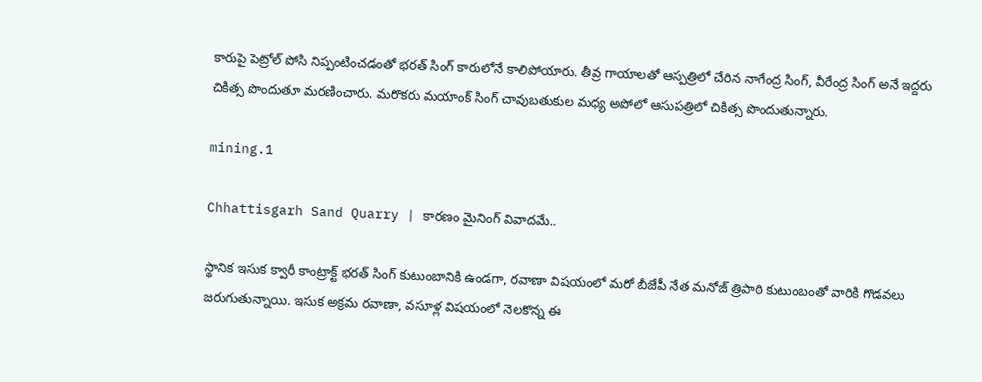కారుపై పెట్రోల్ పోసి నిప్పంటించడంతో భరత్ సింగ్ కారులోనే కాలిపోయారు. తీవ్ర గాయాలతో ఆస్పత్రిలో చేరిన నాగేంద్ర సింగ్, వీరేంద్ర సింగ్ అనే ఇద్దరు చికిత్స పొందుతూ మరణించారు. మరొకరు మయాంక్ సింగ్ చావుబతుకుల మధ్య అపోలో ఆసుపత్రిలో చికిత్స పొందుతున్నారు.

mining.1

Chhattisgarh Sand Quarry | కారణం మైనింగ్ వివాదమే..

స్థానిక ఇసుక క్వారీ కాంట్రాక్ట్ భరత్ సింగ్ కుటుంబానికి ఉండగా, రవాణా విషయంలో మరో బీజేపీ నేత మనోజ్ త్రిపాఠి కుటుంబంతో వారికి గొడవలు జరుగుతున్నాయి. ఇసుక అక్రమ రవాణా, వసూళ్ల విషయంలో నెలకొన్న ఈ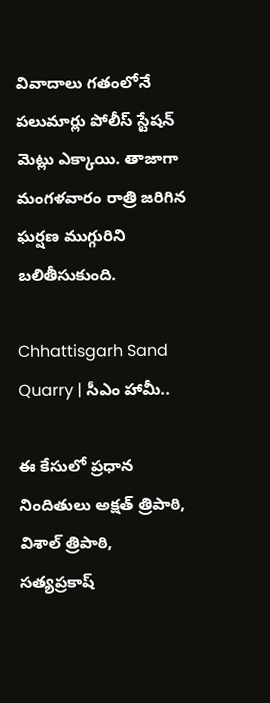వివాదాలు గతంలోనే పలుమార్లు పోలీస్ స్టేషన్ మెట్లు ఎక్కాయి. తాజాగా మంగళవారం రాత్రి జరిగిన ఘర్షణ ముగ్గురిని బలితీసుకుంది.

Chhattisgarh Sand Quarry | సీఎం హామీ..

ఈ కేసులో ప్రధాన నిందితులు అక్షత్ త్రిపాఠి, విశాల్ త్రిపాఠి, సత్యప్రకాష్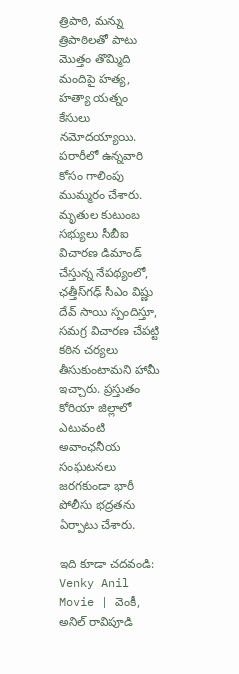త్రిపాఠి, మన్ను త్రిపాఠిలతో పాటు మొత్తం తొమ్మిది మందిపై హత్య, హత్యా యత్నం కేసులు నమోదయ్యాయి. పరారీలో ఉన్నవారి కోసం గాలింపు ముమ్మరం చేశారు. మృతుల కుటుంబ సభ్యులు సీబీఐ విచారణ డిమాండ్ చేస్తున్న నేపథ్యంలో, ఛత్తీస్‌గఢ్ సీఎం విష్ణు దేవ్ సాయి స్పందిస్తూ, సమగ్ర విచారణ చేపట్టి కఠిన చర్యలు తీసుకుంటామని హామీ ఇచ్చారు. ప్రస్తుతం కోరియా జిల్లాలో ఎటువంటి అవాంఛనీయ సంఘటనలు జరగకుండా భారీ పోలీసు భద్రతను ఏర్పాటు చేశారు.

ఇది కూడా చదవండి:  Venky Anil Movie | వెంకీ, అనిల్ రావిపూడి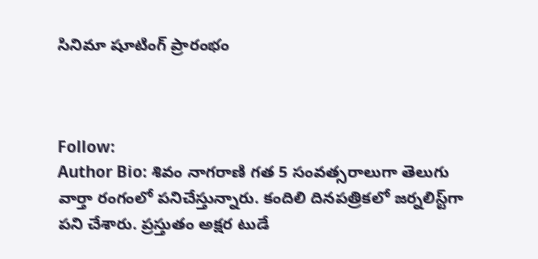సినిమా షూటింగ్ ప్రారంభం



Follow:
Author Bio: శివం నాగరాణి గత 5 సంవత్సరాలుగా తెలుగు వార్తా రంగంలో పనిచేస్తున్నారు. కందిలి దినపత్రికలో జర్నలిస్ట్‌గా పని చేశారు. ప్రస్తుతం అక్షర టుడే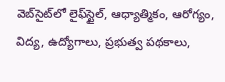వెబ్‌సైట్‌లో లైఫ్‌స్టైల్, ఆధ్యాత్మికం, ఆరోగ్యం, విద్య, ఉద్యోగాలు, ప్రభుత్వ పథకాలు,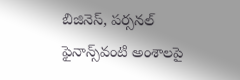బిజినెస్, పర్సనల్ ఫైనాన్స్‌వంటి అంశాలపై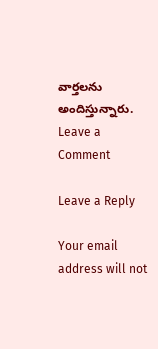వార్తలను అందిస్తున్నారు.
Leave a Comment

Leave a Reply

Your email address will not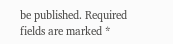be published. Required fields are marked *